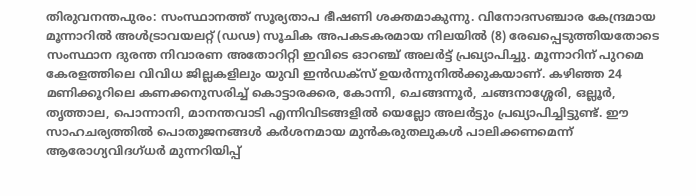തിരുവനന്തപുരം: സംസ്ഥാനത്ത് സൂര്യതാപ ഭീഷണി ശക്തമാകുന്നു. വിനോദസഞ്ചാര കേന്ദ്രമായ മൂന്നാറില്‍ അള്‍ട്രാവയലറ്റ് (ഡഢ) സൂചിക അപകടകരമായ നിലയില്‍ (8) രേഖപ്പെടുത്തിയതോടെ സംസ്ഥാന ദുരന്ത നിവാരണ അതോറിറ്റി ഇവിടെ ഓറഞ്ച് അലര്‍ട്ട് പ്രഖ്യാപിച്ചു. മൂന്നാറിന് പുറമെ കേരളത്തിലെ വിവിധ ജില്ലകളിലും യുവി ഇന്‍ഡക്‌സ് ഉയര്‍ന്നുനില്‍ക്കുകയാണ്. കഴിഞ്ഞ 24 മണിക്കൂറിലെ കണക്കനുസരിച്ച് കൊട്ടാരക്കര, കോന്നി, ചെങ്ങന്നൂര്‍, ചങ്ങനാശ്ശേരി, ഒല്ലൂര്‍, തൃത്താല, പൊന്നാനി, മാനന്തവാടി എന്നിവിടങ്ങളില്‍ യെല്ലോ അലര്‍ട്ടും പ്രഖ്യാപിച്ചിട്ടുണ്ട്. ഈ സാഹചര്യത്തില്‍ പൊതുജനങ്ങള്‍ കര്‍ശനമായ മുന്‍കരുതലുകള്‍ പാലിക്കണമെന്ന് ആരോഗ്യവിദഗ്ധര്‍ മുന്നറിയിപ്പ്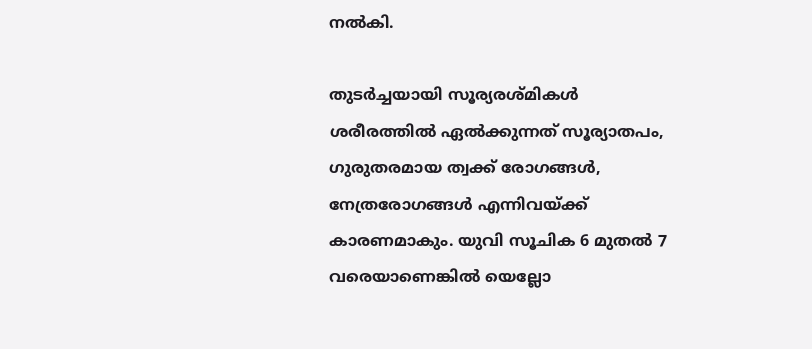നല്‍കി.

തുടര്‍ച്ചയായി സൂര്യരശ്മികള്‍ ശരീരത്തില്‍ ഏല്‍ക്കുന്നത് സൂര്യാതപം, ഗുരുതരമായ ത്വക്ക് രോഗങ്ങള്‍, നേത്രരോഗങ്ങള്‍ എന്നിവയ്ക്ക് കാരണമാകും. യുവി സൂചിക 6 മുതല്‍ 7 വരെയാണെങ്കില്‍ യെല്ലോ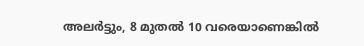അലര്‍ട്ടും, 8 മുതല്‍ 10 വരെയാണെങ്കില്‍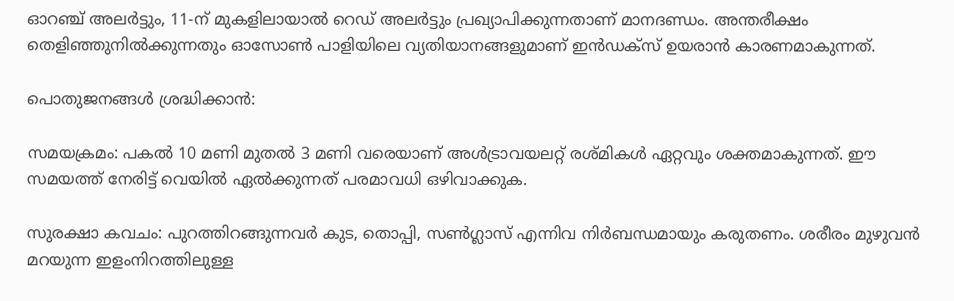ഓറഞ്ച് അലര്‍ട്ടും, 11-ന് മുകളിലായാല്‍ റെഡ് അലര്‍ട്ടും പ്രഖ്യാപിക്കുന്നതാണ് മാനദണ്ഡം. അന്തരീക്ഷം തെളിഞ്ഞുനില്‍ക്കുന്നതും ഓസോണ്‍ പാളിയിലെ വ്യതിയാനങ്ങളുമാണ് ഇന്‍ഡക്‌സ് ഉയരാന്‍ കാരണമാകുന്നത്.

പൊതുജനങ്ങള്‍ ശ്രദ്ധിക്കാന്‍:

സമയക്രമം: പകല്‍ 10 മണി മുതല്‍ 3 മണി വരെയാണ് അള്‍ട്രാവയലറ്റ് രശ്മികള്‍ ഏറ്റവും ശക്തമാകുന്നത്. ഈ സമയത്ത് നേരിട്ട് വെയില്‍ ഏല്‍ക്കുന്നത് പരമാവധി ഒഴിവാക്കുക.

സുരക്ഷാ കവചം: പുറത്തിറങ്ങുന്നവര്‍ കുട, തൊപ്പി, സണ്‍ഗ്ലാസ് എന്നിവ നിര്‍ബന്ധമായും കരുതണം. ശരീരം മുഴുവന്‍ മറയുന്ന ഇളംനിറത്തിലുള്ള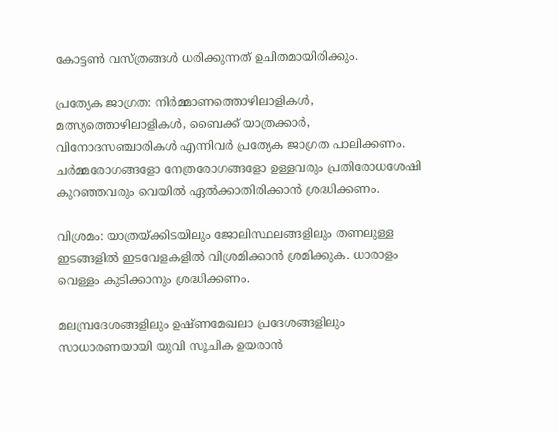കോട്ടണ്‍ വസ്ത്രങ്ങള്‍ ധരിക്കുന്നത് ഉചിതമായിരിക്കും.

പ്രത്യേക ജാഗ്രത: നിര്‍മ്മാണത്തൊഴിലാളികള്‍, മത്സ്യത്തൊഴിലാളികള്‍, ബൈക്ക് യാത്രക്കാര്‍, വിനോദസഞ്ചാരികള്‍ എന്നിവര്‍ പ്രത്യേക ജാഗ്രത പാലിക്കണം. ചര്‍മ്മരോഗങ്ങളോ നേത്രരോഗങ്ങളോ ഉള്ളവരും പ്രതിരോധശേഷി കുറഞ്ഞവരും വെയില്‍ ഏല്‍ക്കാതിരിക്കാന്‍ ശ്രദ്ധിക്കണം.

വിശ്രമം: യാത്രയ്ക്കിടയിലും ജോലിസ്ഥലങ്ങളിലും തണലുള്ള ഇടങ്ങളില്‍ ഇടവേളകളില്‍ വിശ്രമിക്കാന്‍ ശ്രമിക്കുക. ധാരാളം വെള്ളം കുടിക്കാനും ശ്രദ്ധിക്കണം.

മലമ്പ്രദേശങ്ങളിലും ഉഷ്ണമേഖലാ പ്രദേശങ്ങളിലും സാധാരണയായി യുവി സൂചിക ഉയരാന്‍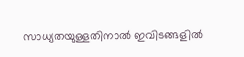സാധ്യതയുള്ളതിനാല്‍ ഇവിടങ്ങളില്‍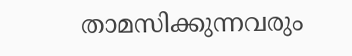താമസിക്കുന്നവരും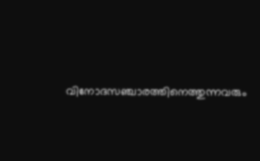വിനോദസഞ്ചാരത്തിനെത്തുന്നവരും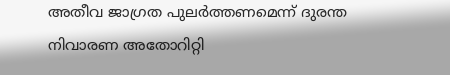അതീവ ജാഗ്രത പുലര്‍ത്തണമെന്ന് ദുരന്ത നിവാരണ അതോറിറ്റി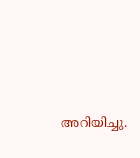അറിയിച്ചു.